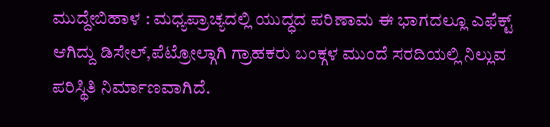ಮುದ್ದೇಬಿಹಾಳ : ಮಧ್ಯಪ್ರಾಚ್ಯದಲ್ಲಿ ಯುದ್ಧದ ಪರಿಣಾಮ ಈ ಭಾಗದಲ್ಲೂ ಎಫೆಕ್ಟ್ ಆಗಿದ್ದು ಡಿಸೇಲ್,ಪೆಟ್ರೋಲ್ಗಾಗಿ ಗ್ರಾಹಕರು ಬಂಕ್ಗಳ ಮುಂದೆ ಸರದಿಯಲ್ಲಿ ನಿಲ್ಲುವ ಪರಿಸ್ಥಿತಿ ನಿರ್ಮಾಣವಾಗಿದೆ.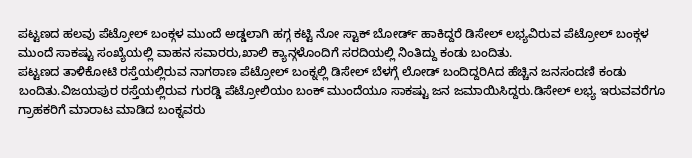ಪಟ್ಟಣದ ಹಲವು ಪೆಟ್ರೋಲ್ ಬಂಕ್ಗಳ ಮುಂದೆ ಅಡ್ಡಲಾಗಿ ಹಗ್ಗ ಕಟ್ಟಿ ನೋ ಸ್ಟಾಕ್ ಬೋರ್ಡ್ ಹಾಕಿದ್ದರೆ ಡಿಸೇಲ್ ಲಭ್ಯವಿರುವ ಪೆಟ್ರೋಲ್ ಬಂಕ್ಗಳ ಮುಂದೆ ಸಾಕಷ್ಟು ಸಂಖ್ಯೆಯಲ್ಲಿ ವಾಹನ ಸವಾರರು,ಖಾಲಿ ಕ್ಯಾನ್ಗಳೊಂದಿಗೆ ಸರದಿಯಲ್ಲಿ ನಿಂತಿದ್ದು ಕಂಡು ಬಂದಿತು.
ಪಟ್ಟಣದ ತಾಳಿಕೋಟಿ ರಸ್ತೆಯಲ್ಲಿರುವ ನಾಗಠಾಣ ಪೆಟ್ರೋಲ್ ಬಂಕ್ನಲ್ಲಿ ಡಿಸೇಲ್ ಬೆಳಗ್ಗೆ ಲೋಡ್ ಬಂದಿದ್ದರಿAದ ಹೆಚ್ಚಿನ ಜನಸಂದಣಿ ಕಂಡು ಬಂದಿತು.ವಿಜಯಪುರ ರಸ್ತೆಯಲ್ಲಿರುವ ಗುರಡ್ಡಿ ಪೆಟ್ರೋಲಿಯಂ ಬಂಕ್ ಮುಂದೆಯೂ ಸಾಕಷ್ಟು ಜನ ಜಮಾಯಿಸಿದ್ದರು.ಡಿಸೇಲ್ ಲಭ್ಯ ಇರುವವರೆಗೂ ಗ್ರಾಹಕರಿಗೆ ಮಾರಾಟ ಮಾಡಿದ ಬಂಕ್ನವರು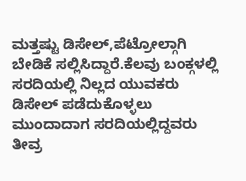ಮತ್ತಷ್ಟು ಡಿಸೇಲ್,ಪೆಟ್ರೋಲ್ಗಾಗಿ ಬೇಡಿಕೆ ಸಲ್ಲಿಸಿದ್ದಾರೆ.ಕೆಲವು ಬಂಕ್ಗಳಲ್ಲಿ ಸರದಿಯಲ್ಲಿ ನಿಲ್ಲದ ಯುವಕರು ಡಿಸೇಲ್ ಪಡೆದುಕೊಳ್ಳಲು ಮುಂದಾದಾಗ ಸರದಿಯಲ್ಲಿದ್ದವರು ತೀವ್ರ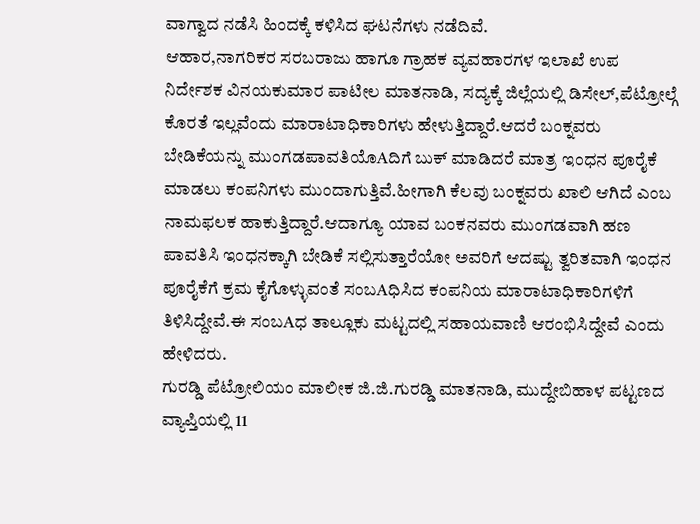ವಾಗ್ವಾದ ನಡೆಸಿ ಹಿಂದಕ್ಕೆ ಕಳಿಸಿದ ಘಟನೆಗಳು ನಡೆದಿವೆ.
ಆಹಾರ,ನಾಗರಿಕರ ಸರಬರಾಜು ಹಾಗೂ ಗ್ರಾಹಕ ವ್ಯವಹಾರಗಳ ಇಲಾಖೆ ಉಪ ನಿರ್ದೇಶಕ ವಿನಯಕುಮಾರ ಪಾಟೀಲ ಮಾತನಾಡಿ, ಸದ್ಯಕ್ಕೆ ಜಿಲ್ಲೆಯಲ್ಲಿ ಡಿಸೇಲ್,ಪೆಟ್ರೋಲ್ಗೆ ಕೊರತೆ ಇಲ್ಲವೆಂದು ಮಾರಾಟಾಧಿಕಾರಿಗಳು ಹೇಳುತ್ತಿದ್ದಾರೆ.ಆದರೆ ಬಂಕ್ನವರು ಬೇಡಿಕೆಯನ್ನು ಮುಂಗಡಪಾವತಿಯೊAದಿಗೆ ಬುಕ್ ಮಾಡಿದರೆ ಮಾತ್ರ ಇಂಧನ ಪೂರೈಕೆ ಮಾಡಲು ಕಂಪನಿಗಳು ಮುಂದಾಗುತ್ತಿವೆ.ಹೀಗಾಗಿ ಕೆಲವು ಬಂಕ್ನವರು ಖಾಲಿ ಆಗಿದೆ ಎಂಬ ನಾಮಫಲಕ ಹಾಕುತ್ತಿದ್ದಾರೆ.ಆದಾಗ್ಯೂ ಯಾವ ಬಂಕನವರು ಮುಂಗಡವಾಗಿ ಹಣ ಪಾವತಿಸಿ ಇಂಧನಕ್ಕಾಗಿ ಬೇಡಿಕೆ ಸಲ್ಲಿಸುತ್ತಾರೆಯೋ ಅವರಿಗೆ ಆದಷ್ಟು ತ್ವರಿತವಾಗಿ ಇಂಧನ ಪೂರೈಕೆಗೆ ಕ್ರಮ ಕೈಗೊಳ್ಳುವಂತೆ ಸಂಬAಧಿಸಿದ ಕಂಪನಿಯ ಮಾರಾಟಾಧಿಕಾರಿಗಳಿಗೆ ತಿಳಿಸಿದ್ದೇವೆ.ಈ ಸಂಬAಧ ತಾಲ್ಲೂಕು ಮಟ್ಟದಲ್ಲಿ ಸಹಾಯವಾಣಿ ಆರಂಭಿಸಿದ್ದೇವೆ ಎಂದು ಹೇಳಿದರು.
ಗುರಡ್ಡಿ ಪೆಟ್ರೋಲಿಯಂ ಮಾಲೀಕ ಜಿ.ಜಿ.ಗುರಡ್ಡಿ ಮಾತನಾಡಿ, ಮುದ್ದೇಬಿಹಾಳ ಪಟ್ಟಣದ ವ್ಯಾಪ್ತಿಯಲ್ಲಿ 11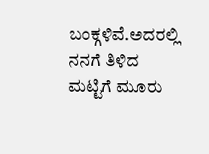ಬಂಕ್ಗಳಿವೆ.ಅದರಲ್ಲಿ ನನಗೆ ತಿಳಿದ ಮಟ್ಟಿಗೆ ಮೂರು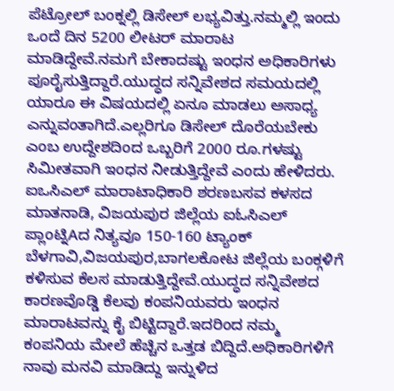ಪೆಟ್ರೋಲ್ ಬಂಕ್ನಲ್ಲಿ ಡಿಸೇಲ್ ಲಭ್ಯವಿತ್ತು.ನಮ್ಮಲ್ಲಿ ಇಂದು ಒಂದೆ ದಿನ 5200 ಲೀಟರ್ ಮಾರಾಟ ಮಾಡಿದ್ದೇವೆ.ನಮಗೆ ಬೇಕಾದಷ್ಟು ಇಂಧನ ಅಧಿಕಾರಿಗಳು ಪೂರೈಸುತ್ತಿದ್ದಾರೆ.ಯುದ್ಧದ ಸನ್ನಿವೇಶದ ಸಮಯದಲ್ಲಿ ಯಾರೂ ಈ ವಿಷಯದಲ್ಲಿ ಏನೂ ಮಾಡಲು ಅಸಾಧ್ಯ ಎನ್ನುವಂತಾಗಿದೆ.ಎಲ್ಲರಿಗೂ ಡಿಸೇಲ್ ದೊರೆಯಬೇಕು ಎಂಬ ಉದ್ದೇಶದಿಂದ ಒಬ್ಬರಿಗೆ 2000 ರೂ.ಗಳಷ್ಟು ಸಿಮೀತವಾಗಿ ಇಂಧನ ನೀಡುತ್ತಿದ್ದೇವೆ ಎಂದು ಹೇಳಿದರು.
ಐಒಸಿಎಲ್ ಮಾರಾಟಾಧಿಕಾರಿ ಶರಣಬಸವ ಕಳಸದ ಮಾತನಾಡಿ, ವಿಜಯಪುರ ಜಿಲ್ಲೆಯ ಐಓಸಿಎಲ್ ಪ್ಲಾಂಟ್ನಿAದ ನಿತ್ಯವೂ 150-160 ಟ್ಯಾಂಕ್ ಬೆಳಗಾವಿ,ವಿಜಯಪುರ,ಬಾಗಲಕೋಟ ಜಿಲ್ಲೆಯ ಬಂಕ್ಗಳಿಗೆ ಕಳಿಸುವ ಕೆಲಸ ಮಾಡುತ್ತಿದ್ದೇವೆ.ಯುದ್ಧದ ಸನ್ನಿವೇಶದ ಕಾರಣವೊಡ್ಡಿ ಕೆಲವು ಕಂಪನಿಯವರು ಇಂಧನ ಮಾರಾಟವನ್ನು ಕೈ ಬಿಟ್ಟಿದ್ದಾರೆ.ಇದರಿಂದ ನಮ್ಮ ಕಂಪನಿಯ ಮೇಲೆ ಹೆಚ್ಚಿನ ಒತ್ತಡ ಬಿದ್ದಿದೆ.ಅಧಿಕಾರಿಗಳಿಗೆ ನಾವು ಮನವಿ ಮಾಡಿದ್ದು ಇನ್ನುಳಿದ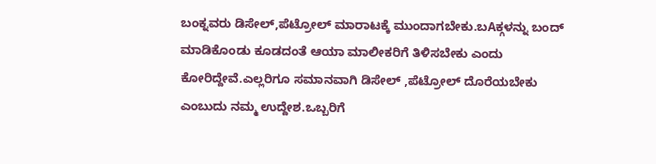ಬಂಕ್ನವರು ಡಿಸೇಲ್,ಪೆಟ್ರೋಲ್ ಮಾರಾಟಕ್ಕೆ ಮುಂದಾಗಬೇಕು.ಬAಕ್ಗಳನ್ನು ಬಂದ್ ಮಾಡಿಕೊಂಡು ಕೂಡದಂತೆ ಆಯಾ ಮಾಲೀಕರಿಗೆ ತಿಳಿಸಬೇಕು ಎಂದು ಕೋರಿದ್ದೇವೆ.ಎಲ್ಲರಿಗೂ ಸಮಾನವಾಗಿ ಡಿಸೇಲ್ ,ಪೆಟ್ರೋಲ್ ದೊರೆಯಬೇಕು ಎಂಬುದು ನಮ್ಮ ಉದ್ದೇಶ.ಒಬ್ಬರಿಗೆ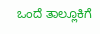ಒಂದೆ ತಾಲ್ಲೂಕಿಗೆ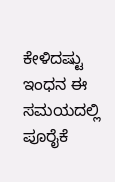ಕೇಳಿದಷ್ಟು ಇಂಧನ ಈ ಸಮಯದಲ್ಲಿ ಪೂರೈಕೆ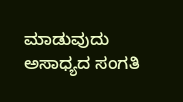ಮಾಡುವುದು ಅಸಾಧ್ಯದ ಸಂಗತಿ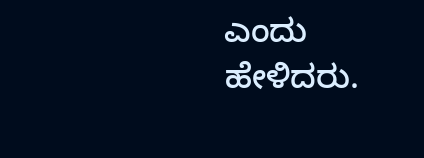ಎಂದು ಹೇಳಿದರು.